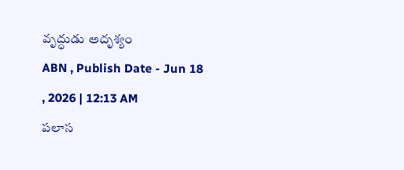వృద్ధుడు అదృశ్యం
ABN , Publish Date - Jun 18 , 2026 | 12:13 AM
పలాస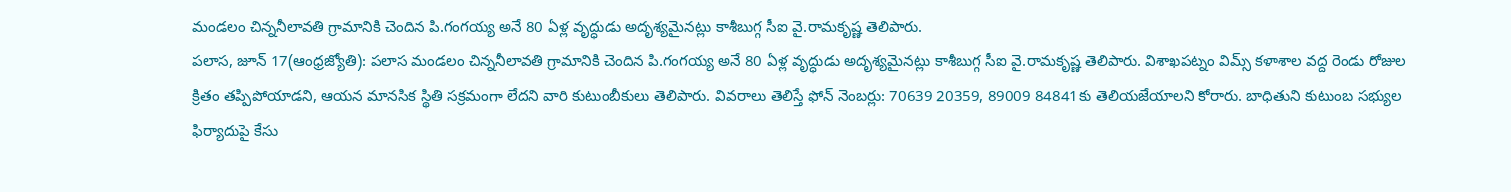మండలం చిన్ననీలావతి గ్రామానికి చెందిన పి.గంగయ్య అనే 80 ఏళ్ల వృద్ధుడు అదృశ్యమైనట్లు కాశీబుగ్గ సీఐ వై.రామకృష్ణ తెలిపారు.
పలాస, జూన్ 17(ఆంధ్రజ్యోతి): పలాస మండలం చిన్ననీలావతి గ్రామానికి చెందిన పి.గంగయ్య అనే 80 ఏళ్ల వృద్ధుడు అదృశ్యమైనట్లు కాశీబుగ్గ సీఐ వై.రామకృష్ణ తెలిపారు. విశాఖపట్నం విమ్స్ కళాశాల వద్ద రెండు రోజుల క్రితం తప్పిపోయాడని, ఆయన మానసిక స్థితి సక్రమంగా లేదని వారి కుటుంబీకులు తెలిపారు. వివరాలు తెలిస్తే ఫోన్ నెంబర్లు: 70639 20359, 89009 84841కు తెలియజేయాలని కోరారు. బాధితుని కుటుంబ సభ్యుల ఫిర్యాదుపై కేసు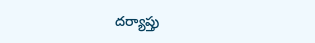దర్యాప్తు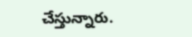చేస్తున్నారు.